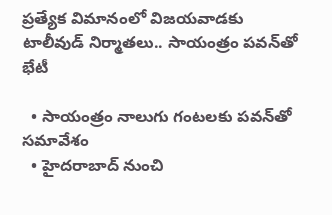ప్రత్యేక విమానంలో విజయవాడకు టాలీవుడ్ నిర్మాతలు.. సాయంత్రం పవన్‌తో భేటీ

  • సాయంత్రం నాలుగు గంటలకు పవన్‌తో సమావేశం
  • హైదరాబాద్ నుంచి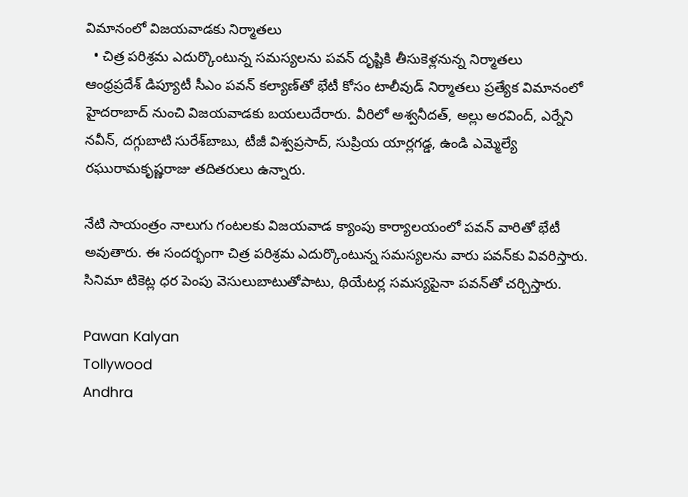విమానంలో విజయవాడకు నిర్మాతలు
  • చిత్ర పరిశ్రమ ఎదుర్కొంటున్న సమస్యలను పవన్ దృష్టికి తీసుకెళ్లనున్న నిర్మాతలు
ఆంధ్రప్రదేశ్ డిప్యూటీ సీఎం పవన్ కల్యాణ్‌తో భేటీ కోసం టాలీవుడ్ నిర్మాతలు ప్రత్యేక విమానంలో హైదరాబాద్ నుంచి విజయవాడకు బయలుదేరారు. వీరిలో అశ్వనీదత్, అల్లు అరవింద్, ఎర్నేని నవీన్, దగ్గుబాటి సురేశ్‌బాబు, టీజీ విశ్వప్రసాద్, సుప్రియ యార్లగడ్డ, ఉండి ఎమ్మెల్యే రఘురామకృష్ణరాజు తదితరులు ఉన్నారు.

నేటి సాయంత్రం నాలుగు గంటలకు విజయవాడ క్యాంపు కార్యాలయంలో పవన్ వారితో భేటీ అవుతారు. ఈ సందర్భంగా చిత్ర పరిశ్రమ ఎదుర్కొంటున్న సమస్యలను వారు పవన్‌కు వివరిస్తారు. సినిమా టికెట్ల ధర పెంపు వెసులుబాటుతోపాటు, థియేటర్ల సమస్యపైనా పవన్‌తో చర్చిస్తారు.

Pawan Kalyan
Tollywood
Andhra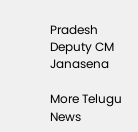Pradesh
Deputy CM
Janasena

More Telugu News